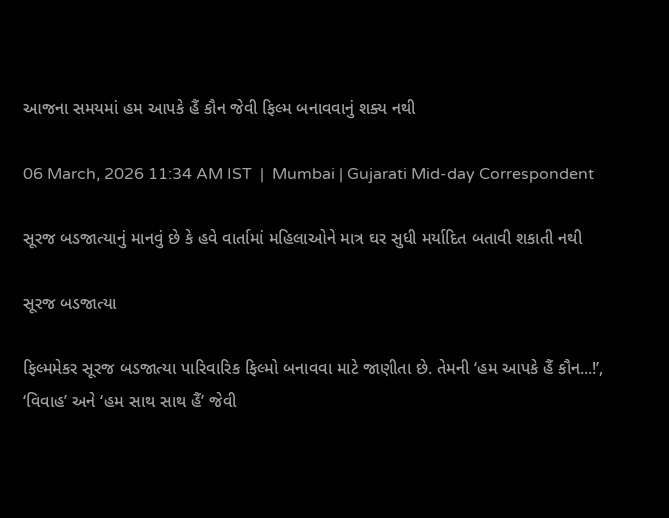આજના સમયમાં હમ આપકે હૈં કૌન જેવી ફિલ્મ બનાવવાનું શક્ય નથી

06 March, 2026 11:34 AM IST  |  Mumbai | Gujarati Mid-day Correspondent

સૂરજ બડજાત્યાનું માનવું છે કે હવે વાર્તામાં મહિલાઓને માત્ર ઘર સુધી મર્યાદિત બતાવી શકાતી નથી

સૂરજ બડજાત્યા

ફિલ્મમેકર સૂરજ બડજાત્યા પારિવારિક ફિલ્મો બનાવવા માટે જાણીતા છે. તેમની ‘હમ આપકે હૈં કૌન...!’, ‘વિવાહ’ અને ‘હમ સાથ સાથ હૈં’ જેવી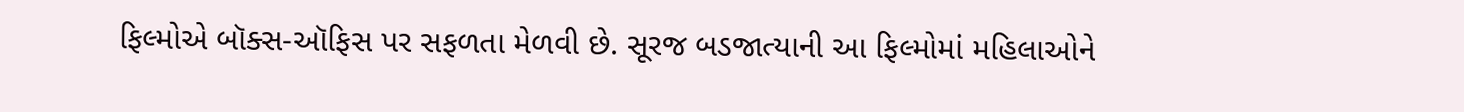ફિલ્મોએ બૉક્સ-ઑફિસ પર સફળતા મેળવી છે. સૂરજ બડજાત્યાની આ ફિલ્મોમાં મહિલાઓને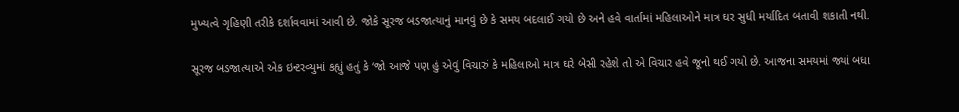મુખ્યત્વે ગૃહિણી તરીકે દર્શાવવામાં આવી છે. જોકે સૂરજ બડજાત્યાનું માનવું છે કે સમય બદલાઈ ગયો છે અને હવે વાર્તામાં મહિલાઓને માત્ર ઘર સુધી મર્યાદિત બતાવી શકાતી નથી.

સૂરજ બડજાત્યાએ એક ઇન્ટરવ્યુમાં કહ્યું હતું કે ‘જો આજે પણ હું એવું વિચારું કે મહિલાઓ માત્ર ઘરે બેસી રહેશે તો એ વિચાર હવે જૂનો થઈ ગયો છે. આજના સમયમાં જ્યાં બધા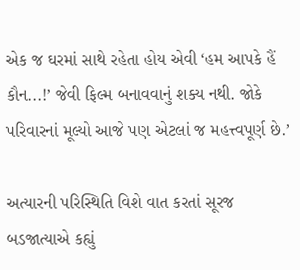એક જ ઘરમાં સાથે રહેતા હોય એવી ‘હમ આપકે હૈં કૌન...!’ જેવી ફિલ્મ બનાવવાનું શક્ય નથી. જોકે પરિવારનાં મૂલ્યો આજે પણ એટલાં જ મહત્ત્વપૂર્ણ છે.’

અત્યારની પરિસ્થિતિ વિશે વાત કરતાં સૂરજ બડજાત્યાએ કહ્યું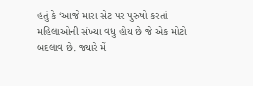હતું કે ‘આજે મારા સેટ પર પુરુષો કરતાં મહિલાઓની સંખ્યા વધુ હોય છે જે એક મોટો બદલાવ છે. જ્યારે મેં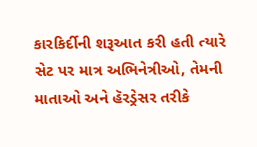કારકિર્દીની શરૂઆત કરી હતી ત્યારે સેટ પર માત્ર અભિનેત્રીઓ, તેમની માતાઓ અને હૅરડ્રેસર તરીકે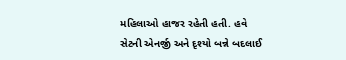મહિલાઓ હાજર રહેતી હતી. હવે સેટની એનર્જી અને દૃશ્યો બન્ને બદલાઈ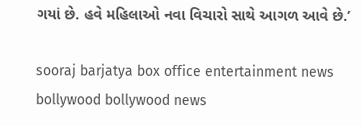ગયાં છે. હવે મહિલાઓ નવા વિચારો સાથે આગળ આવે છે.’

sooraj barjatya box office entertainment news bollywood bollywood news